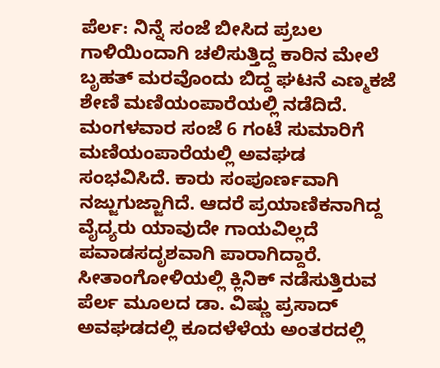ಪೆರ್ಲ: ನಿನ್ನೆ ಸಂಜೆ ಬೀಸಿದ ಪ್ರಬಲ ಗಾಳಿಯಿಂದಾಗಿ ಚಲಿಸುತ್ತಿದ್ದ ಕಾರಿನ ಮೇಲೆ ಬೃಹತ್ ಮರವೊಂದು ಬಿದ್ದ ಘಟನೆ ಎಣ್ಮಕಜೆ ಶೇಣಿ ಮಣಿಯಂಪಾರೆಯಲ್ಲಿ ನಡೆದಿದೆ. ಮಂಗಳವಾರ ಸಂಜೆ 6 ಗಂಟೆ ಸುಮಾರಿಗೆ ಮಣಿಯಂಪಾರೆಯಲ್ಲಿ ಅವಘಡ ಸಂಭವಿಸಿದೆ. ಕಾರು ಸಂಪೂರ್ಣವಾಗಿ ನಜ್ಜುಗುಜ್ಜಾಗಿದೆ. ಆದರೆ ಪ್ರಯಾಣಿಕನಾಗಿದ್ದ ವೈದ್ಯರು ಯಾವುದೇ ಗಾಯವಿಲ್ಲದೆ ಪವಾಡಸದೃಶವಾಗಿ ಪಾರಾಗಿದ್ದಾರೆ.
ಸೀತಾಂಗೋಳಿಯಲ್ಲಿ ಕ್ಲಿನಿಕ್ ನಡೆಸುತ್ತಿರುವ ಪೆರ್ಲ ಮೂಲದ ಡಾ. ವಿಷ್ಣು ಪ್ರಸಾದ್ ಅವಘಡದಲ್ಲಿ ಕೂದಳೆಳೆಯ ಅಂತರದಲ್ಲಿ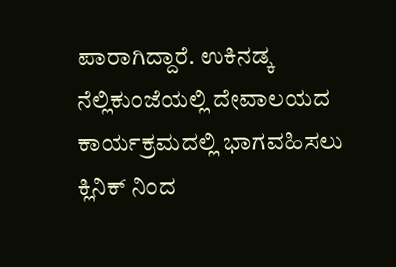ಪಾರಾಗಿದ್ದಾರೆ. ಉಕಿನಡ್ಕ ನೆಲ್ಲಿಕುಂಜೆಯಲ್ಲಿ ದೇವಾಲಯದ ಕಾರ್ಯಕ್ರಮದಲ್ಲಿ ಭಾಗವಹಿಸಲು ಕ್ಲಿನಿಕ್ ನಿಂದ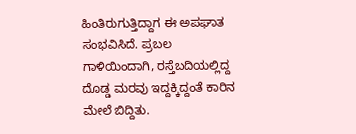ಹಿಂತಿರುಗುತ್ತಿದ್ದಾಗ ಈ ಅಪಘಾತ ಸಂಭವಿಸಿದೆ. ಪ್ರಬಲ ಗಾಳಿಯಿಂದಾಗಿ, ರಸ್ತೆಬದಿಯಲ್ಲಿದ್ದ ದೊಡ್ಡ ಮರವು ಇದ್ದಕ್ಕಿದ್ದಂತೆ ಕಾರಿನ ಮೇಲೆ ಬಿದ್ದಿತು.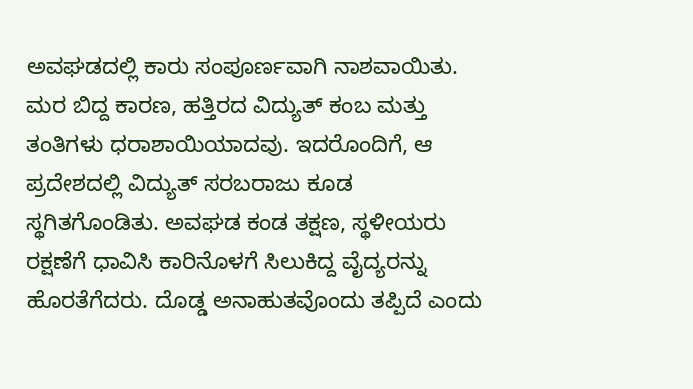ಅವಘಡದಲ್ಲಿ ಕಾರು ಸಂಪೂರ್ಣವಾಗಿ ನಾಶವಾಯಿತು. ಮರ ಬಿದ್ದ ಕಾರಣ, ಹತ್ತಿರದ ವಿದ್ಯುತ್ ಕಂಬ ಮತ್ತು ತಂತಿಗಳು ಧರಾಶಾಯಿಯಾದವು. ಇದರೊಂದಿಗೆ, ಆ ಪ್ರದೇಶದಲ್ಲಿ ವಿದ್ಯುತ್ ಸರಬರಾಜು ಕೂಡ ಸ್ಥಗಿತಗೊಂಡಿತು. ಅವಘಡ ಕಂಡ ತಕ್ಷಣ, ಸ್ಥಳೀಯರು ರಕ್ಷಣೆಗೆ ಧಾವಿಸಿ ಕಾರಿನೊಳಗೆ ಸಿಲುಕಿದ್ದ ವೈದ್ಯರನ್ನು ಹೊರತೆಗೆದರು. ದೊಡ್ಡ ಅನಾಹುತವೊಂದು ತಪ್ಪಿದೆ ಎಂದು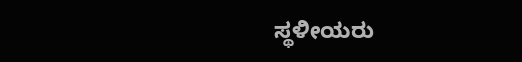ಸ್ಥಳೀಯರು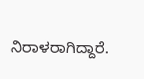ನಿರಾಳರಾಗಿದ್ದಾರೆ.